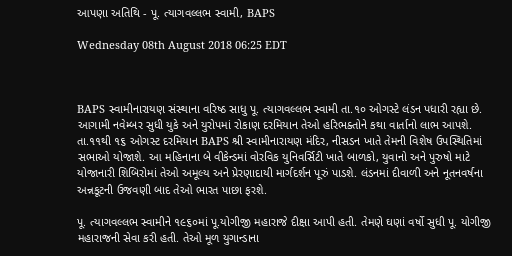આપણા અતિથિ - પૂ. ત્યાગવલ્લભ સ્વામી, BAPS

Wednesday 08th August 2018 06:25 EDT



BAPS સ્વામીનારાયણ સંસ્થાના વરિષ્ઠ સાધુ પૂ. ત્યાગવલ્લભ સ્વામી તા.૧૦ ઓગસ્ટે લંડન પધારી રહ્યા છે. આગામી નવેમ્બર સુધી યુકે અને યુરોપમાં રોકાણ દરમિયાન તેઓ હરિભક્તોને કથા વાર્તાનો લાભ આપશે. તા.૧૧થી ૧૬ ઓગસ્ટ દરમિયાન BAPS શ્રી સ્વામીનારાયણ મંદિર, નીસડન ખાતે તેમની વિશેષ ઉપસ્થિતિમાં સભાઓ યોજાશે. આ મહિનાના બે વીકેન્ડમાં વોરવિક યુનિવર્સિટી ખાતે બાળકો, યુવાનો અને પુરુષો માટે યોજાનારી શિબિરોમાં તેઓ અમૂલ્ય અને પ્રેરણાદાયી માર્ગદર્શન પૂરું પાડશે. લંડનમાં દીવાળી અને નૂતનવર્ષના અન્નકૂટની ઉજવણી બાદ તેઓ ભારત પાછા ફરશે.

પૂ. ત્યાગવલ્લભ સ્વામીને ૧૯૬૦માં પૂ.યોગીજી મહારાજે દીક્ષા આપી હતી. તેમણે ઘણાં વર્ષો સુધી પૂ. યોગીજી મહારાજની સેવા કરી હતી. તેઓ મૂળ યુગાન્ડાના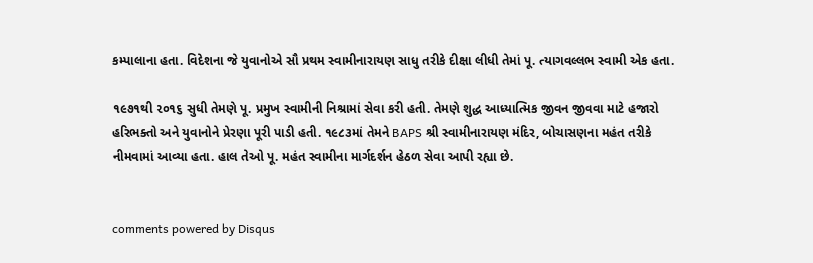કમ્પાલાના હતા. વિદેશના જે યુવાનોએ સૌ પ્રથમ સ્વામીનારાયણ સાધુ તરીકે દીક્ષા લીધી તેમાં પૂ. ત્યાગવલ્લભ સ્વામી એક હતા.

૧૯૭૧થી ૨૦૧૬ સુધી તેમણે પૂ. પ્રમુખ સ્વામીની નિશ્રામાં સેવા કરી હતી. તેમણે શુદ્ધ આધ્યાત્મિક જીવન જીવવા માટે હજારો હરિભક્તો અને યુવાનોને પ્રેરણા પૂરી પાડી હતી. ૧૯૮૩માં તેમને BAPS શ્રી સ્વામીનારાયણ મંદિર, બોચાસણના મહંત તરીકે નીમવામાં આવ્યા હતા. હાલ તેઓ પૂ. મહંત સ્વામીના માર્ગદર્શન હેઠળ સેવા આપી રહ્યા છે.


comments powered by Disqus